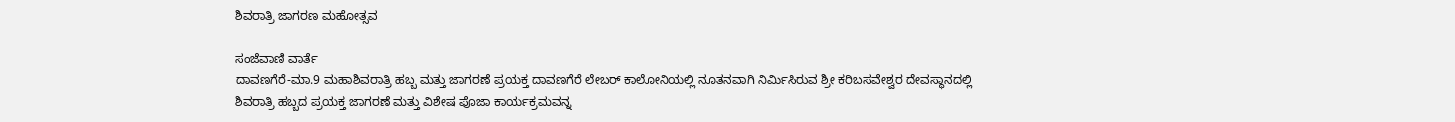ಶಿವರಾತ್ರಿ ಜಾಗರಣ ಮಹೋತ್ಸವ

ಸಂಜೆವಾಣಿ ವಾರ್ತೆ
ದಾವಣಗೆರೆ-ಮಾ.9 ಮಹಾಶಿವರಾತ್ರಿ ಹಬ್ಬ ಮತ್ತು ಜಾಗರಣೆ ಪ್ರಯಕ್ತ ದಾವಣಗೆರೆ ಲೇಬರ್ ಕಾಲೋನಿಯಲ್ಲಿ ನೂತನವಾಗಿ ನಿರ್ಮಿಸಿರುವ ಶ್ರೀ ಕರಿಬಸವೇಶ್ವರ ದೇವಸ್ಥಾನದಲ್ಲಿ ಶಿವರಾತ್ರಿ ಹಬ್ಬದ ಪ್ರಯಕ್ತ ಜಾಗರಣೆ ಮತ್ತು ವಿಶೇಷ ಪೊಜಾ ಕಾರ್ಯಕ್ರಮವನ್ನ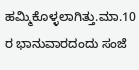ಹಮ್ಮಿಕೊಳ್ಳಲಾಗಿತ್ತು.ಮಾ.10 ರ ಭಾನುವಾರದಂದು ಸಂಜೆ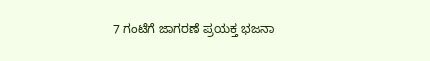7 ಗಂಟೆಗೆ ಜಾಗರಣೆ ಪ್ರಯಕ್ತ ಭಜನಾ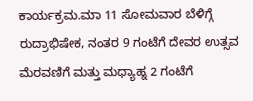ಕಾರ್ಯಕ್ರಮ.ಮಾ 11 ಸೋಮವಾರ ಬೆಳಿಗ್ಗೆ ರುದ್ರಾಭಿಷೇಕ, ನಂತರ 9 ಗಂಟೆಗೆ ದೇವರ ಉತ್ಸವ ಮೆರವಣಿಗೆ ಮತ್ತು ಮಧ್ಯಾಹ್ನ 2 ಗಂಟೆಗೆ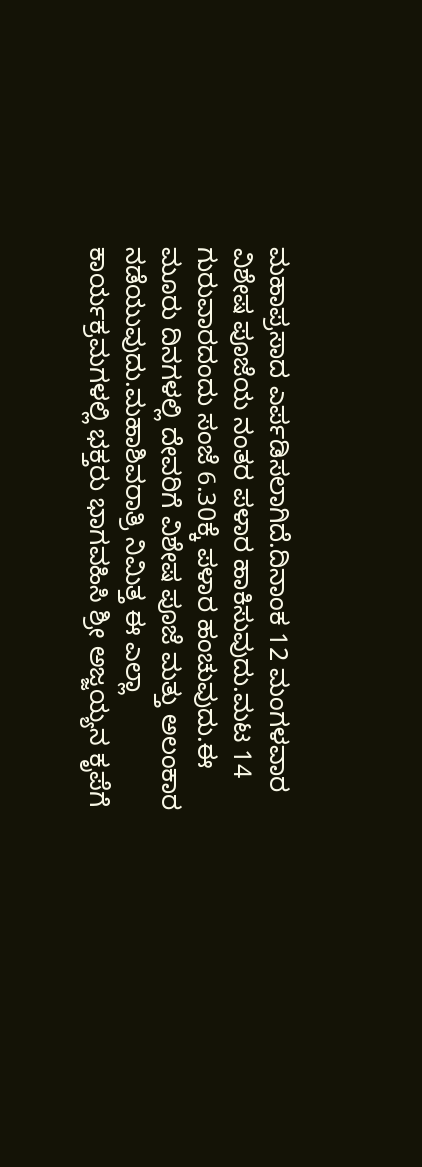ಮಹಾಪ್ರಸಾದ ಎರ್ಪಡಿಸಲಾಗಿದೆ.ದಿನಾಂಕ 12 ಮಂಗಳವಾರ ವಿಶೇಷ ಪೂಜೆಯ ನಂತರ ಪಳಾರ ಹಾಕಿಸುವುದು.ಮಟ 14 ಗುರುವಾರದಂದು ಸಂಜೆ 6.30ಕ್ಕೆ ಪಳಾರ ಹಂಚುವುದು.ಈ ಮೂರು ದಿನಗಳಲ್ಲಿ ದೇವರಿಗೆ ವಿಶೇಷ ಪೂಜೆ ಮತ್ತು ಅಲಂಕಾರ ನಡೆಯುವುದು.ಮಹಾಶಿವರಾತ್ರಿ ನಿಮಿತ್ತ ಈ ಎಲ್ಲಾ ಕಾರ್ಯಕ್ರಮಗಳಲ್ಲಿ ಭಕ್ತರು ಭಾಗವಹಿಸಿ ಶ್ರೀ ಅಜ್ಜಯ್ಯನ ಕೃಪೆಗೆ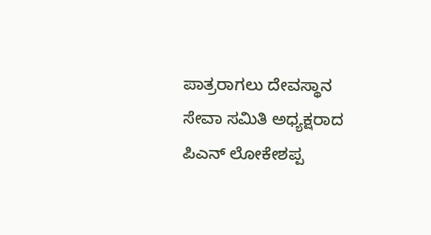ಪಾತ್ರರಾಗಲು ದೇವಸ್ಥಾನ ಸೇವಾ ಸಮಿತಿ ಅಧ್ಯಕ್ಷರಾದ ಪಿಎನ್ ಲೋಕೇಶಪ್ಪ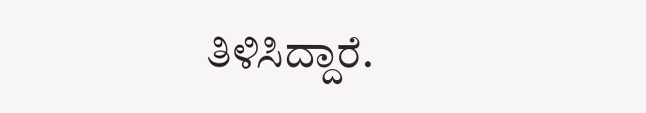ತಿಳಿಸಿದ್ದಾರೆ.